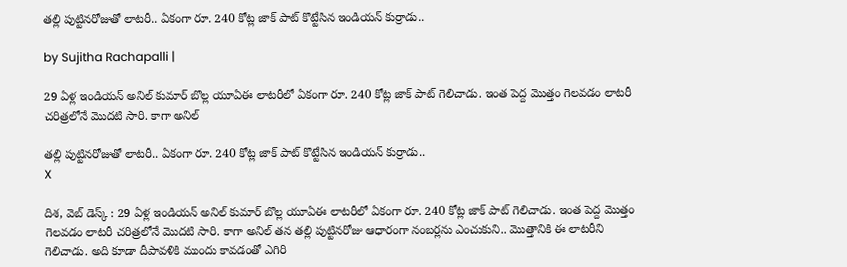తల్లి పుట్టినరోజుతో లాటరీ.. ఏకంగా రూ. 240 కోట్ల జాక్ పాట్ కొట్టేసిన ఇండియన్ కుర్రాడు..

by Sujitha Rachapalli |

29 ఏళ్ల ఇండియన్ అనిల్ కుమార్ బొల్ల యూఏఈ లాటరీలో ఏకంగా రూ. 240 కోట్ల జాక్ పాట్ గెలిచాడు. ఇంత పెద్ద మొత్తం గెలవడం లాటరీ చరిత్రలోనే మొదటి సారి. కాగా అనిల్

తల్లి పుట్టినరోజుతో లాటరీ.. ఏకంగా రూ. 240 కోట్ల జాక్ పాట్ కొట్టేసిన ఇండియన్ కుర్రాడు..
X

దిశ, వెబ్ డెస్క్ : 29 ఏళ్ల ఇండియన్ అనిల్ కుమార్ బొల్ల యూఏఈ లాటరీలో ఏకంగా రూ. 240 కోట్ల జాక్ పాట్ గెలిచాడు. ఇంత పెద్ద మొత్తం గెలవడం లాటరీ చరిత్రలోనే మొదటి సారి. కాగా అనిల్ తన తల్లి పుట్టినరోజు ఆధారంగా నంబర్లను ఎంచుకుని.. మొత్తానికి ఈ లాటరీని గెలిచాడు. అది కూడా దీపావళికి ముందు కావడంతో ఎగిరి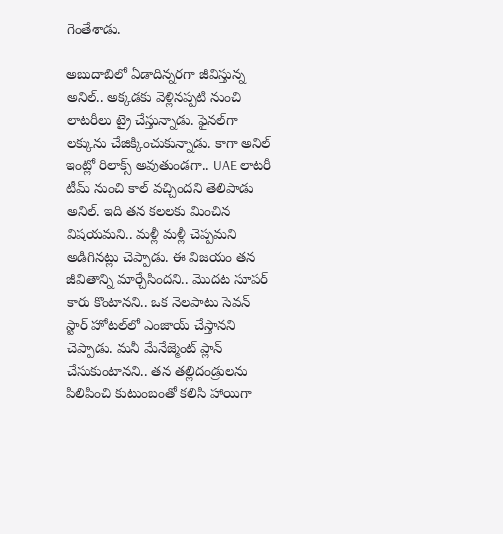గెంతేశాడు.

అబుదాబిలో ఏడాదిన్నరగా జీవిస్తున్న అనిల్.. అక్కడకు వెళ్లినప్పటి నుంచి లాటరీలు ట్రై చేస్తున్నాడు. ఫైనల్‌గా లక్కును చేజిక్కించుకున్నాడు. కాగా అనిల్ ఇంట్లో రిలాక్స్ అవుతుండగా.. UAE లాటరీ టీమ్ నుంచి కాల్ వచ్చిందని తెలిపాడు అనిల్. ఇది తన కలలకు మించిన విషయమని.. మళ్లీ మళ్లీ చెప్పమని అడిగినట్లు చెప్పాడు. ఈ విజయం తన జీవితాన్ని మార్చేసిందని.. మొదట సూపర్ కారు కొంటానని.. ఒక నెలపాటు సెవన్ స్టార్ హోటల్‌లో ఎంజాయ్ చేస్తానని చెప్పాడు. మనీ మేనేజ్మెంట్ ప్లాన్ చేసుకుంటానని.. తన తల్లిదండ్రులను పిలిపించి కుటుంబంతో కలిసి హాయిగా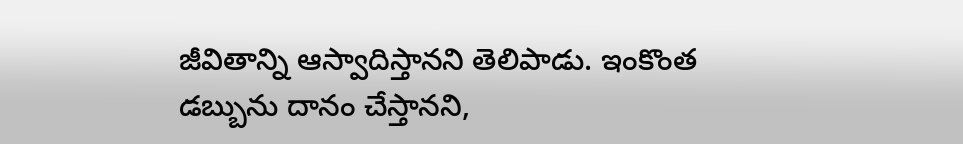జీవితాన్ని ఆస్వాదిస్తానని తెలిపాడు. ఇంకొంత డబ్బును దానం చేస్తానని,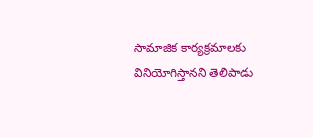సామాజిక కార్యక్రమాలకు వినియోగిస్తానని తెలిపాడు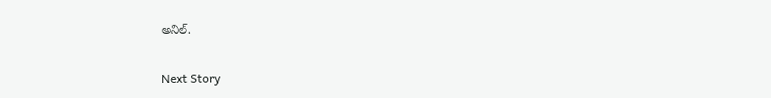అనిల్.

Next Story